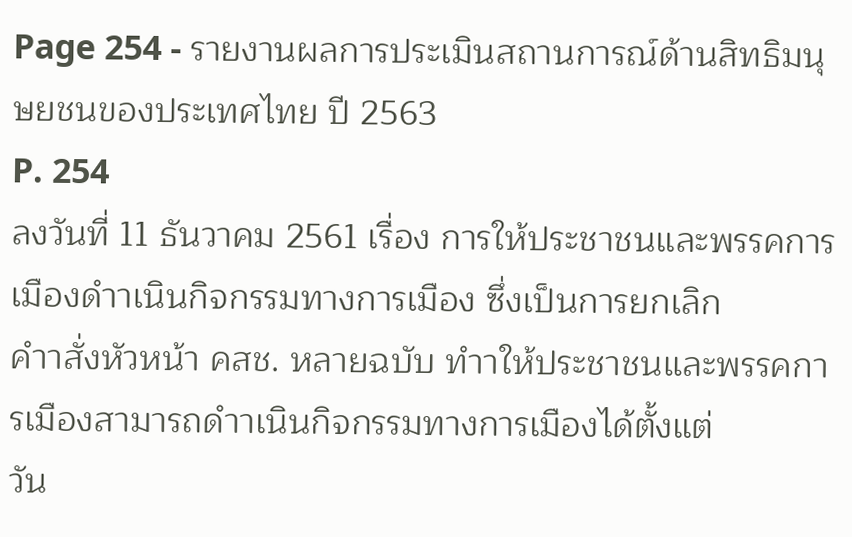Page 254 - รายงานผลการประเมินสถานการณ์ด้านสิทธิมนุษยชนของประเทศไทย ปี 2563
P. 254
ลงวันที่ 11 ธันวาคม 2561 เรื่อง การให้ประชาชนและพรรคการเมืองดำาเนินกิจกรรมทางการเมือง ซึ่งเป็นการยกเลิก
คำาสั่งหัวหน้า คสช. หลายฉบับ ทำาให้ประชาชนและพรรคการเมืองสามารถดำาเนินกิจกรรมทางการเมืองได้ตั้งแต่
วัน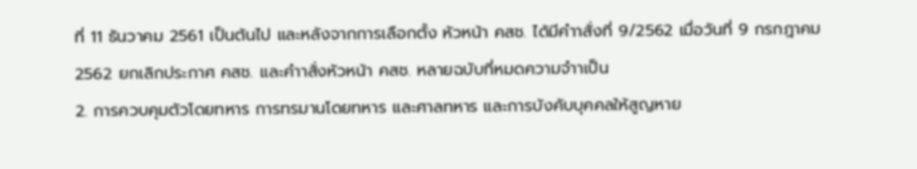ที่ 11 ธันวาคม 2561 เป็นต้นไป และหลังจากการเลือกตั้ง หัวหน้า คสช. ได้มีคำาสั่งที่ 9/2562 เมื่อวันที่ 9 กรกฎาคม
2562 ยกเลิกประกาศ คสช. และคำาสั่งหัวหน้า คสช. หลายฉบับที่หมดความจำาเป็น
2. การควบคุมตัวโดยทหาร การทรมานโดยทหาร และศาลทหาร และการบังคับบุคคลให้สูญหาย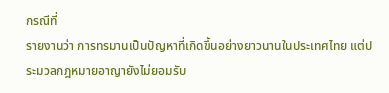กรณีที่
รายงานว่า การทรมานเป็นปัญหาที่เกิดขึ้นอย่างยาวนานในประเทศไทย แต่ประมวลกฎหมายอาญายังไม่ยอมรับ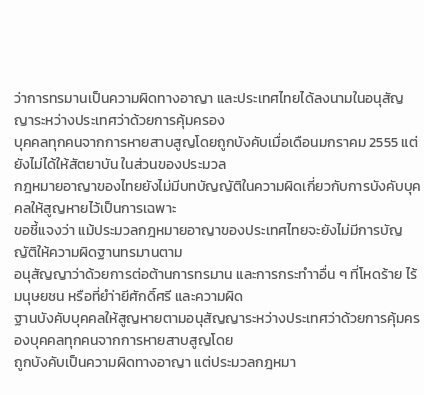ว่าการทรมานเป็นความผิดทางอาญา และประเทศไทยได้ลงนามในอนุสัญญาระหว่างประเทศว่าด้วยการคุ้มครอง
บุคคลทุกคนจากการหายสาบสูญโดยถูกบังคับเมื่อเดือนมกราคม 2555 แต่ยังไม่ได้ให้สัตยาบัน ในส่วนของประมวล
กฎหมายอาญาของไทยยังไม่มีบทบัญญัติในความผิดเกี่ยวกับการบังคับบุคคลให้สูญหายไว้เป็นการเฉพาะ
ขอชี้แจงว่า แม้ประมวลกฎหมายอาญาของประเทศไทยจะยังไม่มีการบัญญัติให้ความผิดฐานทรมานตาม
อนุสัญญาว่าด้วยการต่อต้านการทรมาน และการกระทำาอื่น ๆ ที่โหดร้าย ไร้มนุษยชน หรือที่ยำ่ายีศักดิ์ศรี และความผิด
ฐานบังคับบุคคลให้สูญหายตามอนุสัญญาระหว่างประเทศว่าด้วยการคุ้มครองบุคคลทุกคนจากการหายสาบสูญโดย
ถูกบังคับเป็นความผิดทางอาญา แต่ประมวลกฎหมา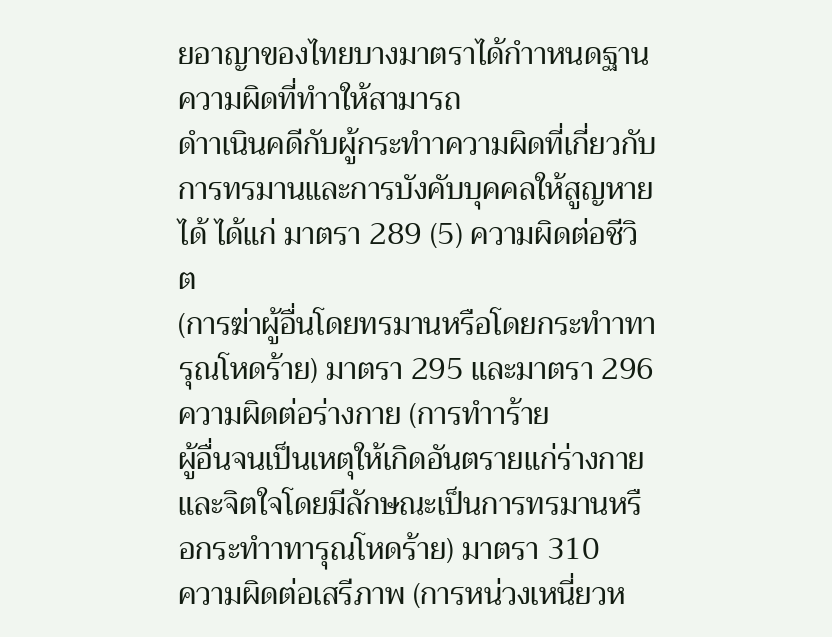ยอาญาของไทยบางมาตราได้กำาหนดฐานความผิดที่ทำาให้สามารถ
ดำาเนินคดีกับผู้กระทำาความผิดที่เกี่ยวกับการทรมานและการบังคับบุคคลให้สูญหายได้ ได้แก่ มาตรา 289 (5) ความผิดต่อชีวิต
(การฆ่าผู้อื่นโดยทรมานหรือโดยกระทำาทารุณโหดร้าย) มาตรา 295 และมาตรา 296 ความผิดต่อร่างกาย (การทำาร้าย
ผู้อื่นจนเป็นเหตุให้เกิดอันตรายแก่ร่างกายและจิตใจโดยมีลักษณะเป็นการทรมานหรือกระทำาทารุณโหดร้าย) มาตรา 310
ความผิดต่อเสรีภาพ (การหน่วงเหนี่ยวห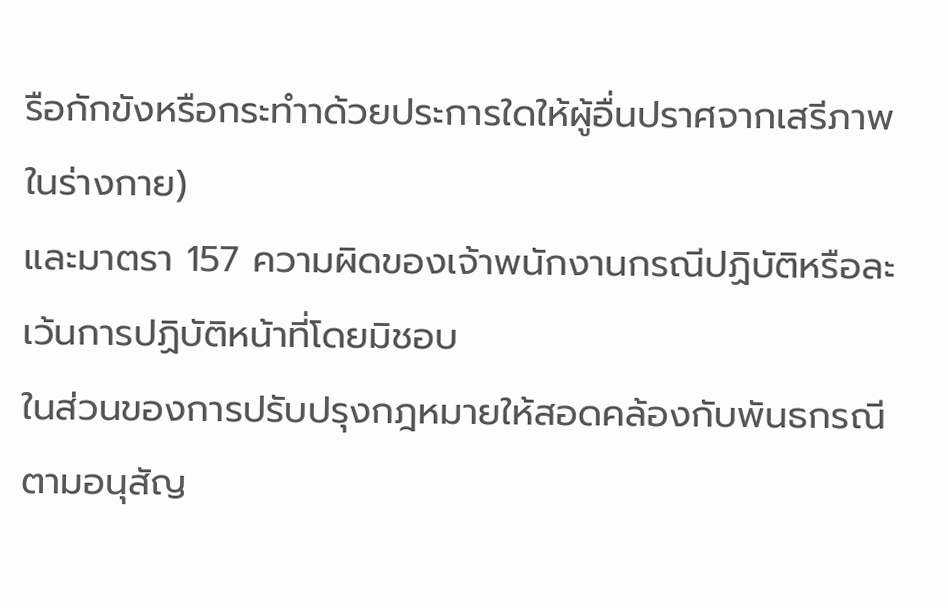รือกักขังหรือกระทำาด้วยประการใดให้ผู้อื่นปราศจากเสรีภาพในร่างกาย)
และมาตรา 157 ความผิดของเจ้าพนักงานกรณีปฏิบัติหรือละเว้นการปฏิบัติหน้าที่โดยมิชอบ
ในส่วนของการปรับปรุงกฎหมายให้สอดคล้องกับพันธกรณีตามอนุสัญ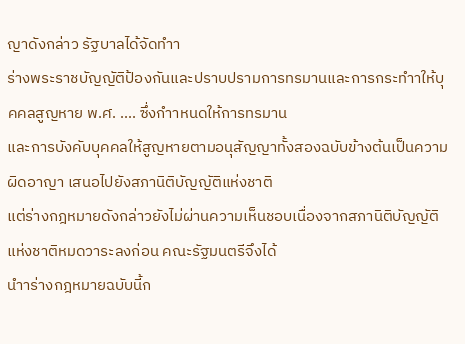ญาดังกล่าว รัฐบาลได้จัดทำา
ร่างพระราชบัญญัติป้องกันและปราบปรามการทรมานและการกระทำาให้บุคคลสูญหาย พ.ศ. .... ซึ่งกำาหนดให้การทรมาน
และการบังคับบุคคลให้สูญหายตามอนุสัญญาทั้งสองฉบับข้างต้นเป็นความผิดอาญา เสนอไปยังสภานิติบัญญัติแห่งชาติ
แต่ร่างกฎหมายดังกล่าวยังไม่ผ่านความเห็นชอบเนื่องจากสภานิติบัญญัติแห่งชาติหมดวาระลงก่อน คณะรัฐมนตรีจึงได้
นำาร่างกฎหมายฉบับนี้ก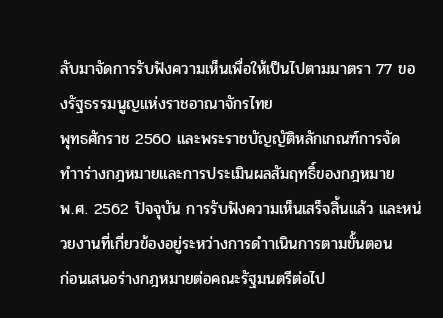ลับมาจัดการรับฟังความเห็นเพื่อให้เป็นไปตามมาตรา 77 ของรัฐธรรมนูญแห่งราชอาณาจักรไทย
พุทธศักราช 2560 และพระราชบัญญัติหลักเกณฑ์การจัดทำาร่างกฎหมายและการประเมินผลสัมฤทธิ์ของกฎหมาย
พ.ศ. 2562 ปัจจุบัน การรับฟังความเห็นเสร็จสิ้นแล้ว และหน่วยงานที่เกี่ยวข้องอยู่ระหว่างการดำาเนินการตามขั้นตอน
ก่อนเสนอร่างกฎหมายต่อคณะรัฐมนตรีต่อไป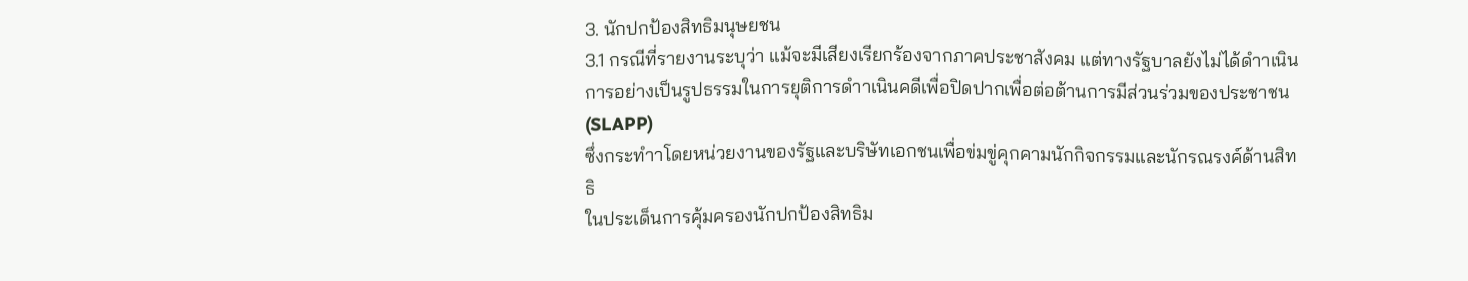3. นักปกป้องสิทธิมนุษยชน
3.1 กรณีที่รายงานระบุว่า แม้จะมีเสียงเรียกร้องจากภาคประชาสังคม แต่ทางรัฐบาลยังไม่ได้ดำาเนิน
การอย่างเป็นรูปธรรมในการยุติการดำาเนินคดีเพื่อปิดปากเพื่อต่อต้านการมีส่วนร่วมของประชาชน (SLAPP)
ซึ่งกระทำาโดยหน่วยงานของรัฐและบริษัทเอกชนเพื่อข่มขู่คุกคามนักกิจกรรมและนักรณรงค์ด้านสิทธิ
ในประเด็นการคุ้มครองนักปกป้องสิทธิม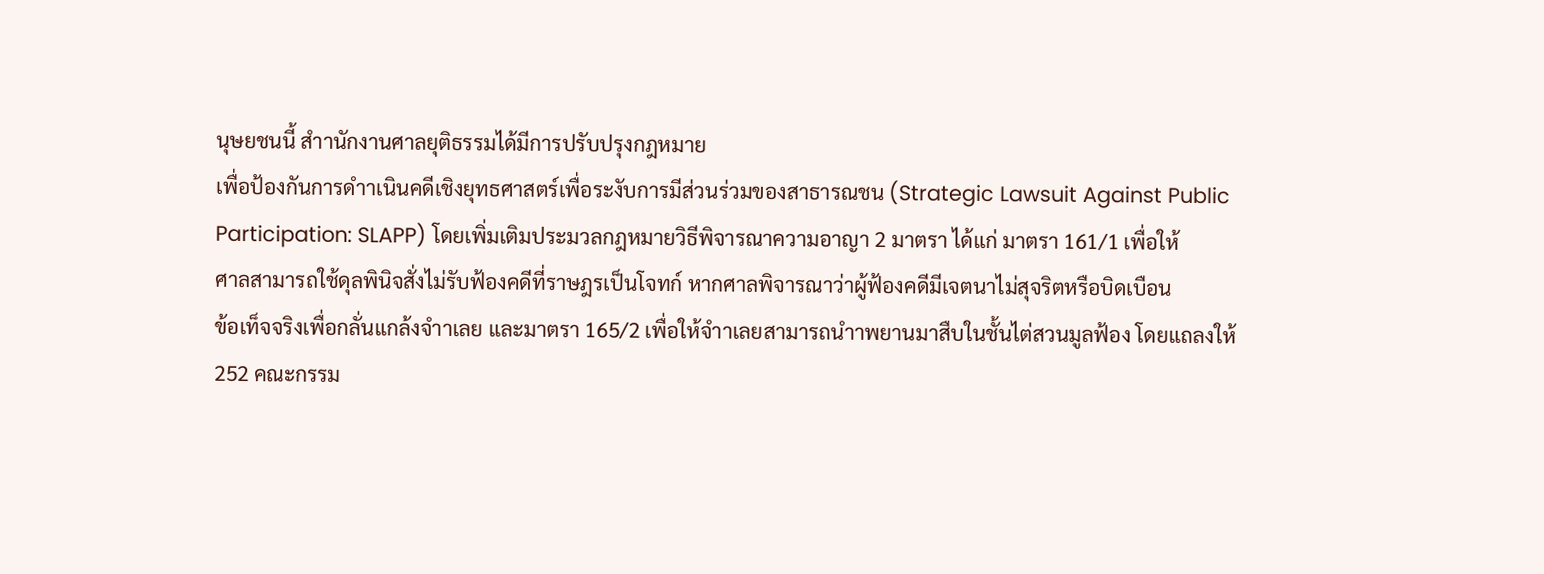นุษยชนนี้ สำานักงานศาลยุติธรรมได้มีการปรับปรุงกฎหมาย
เพื่อป้องกันการดำาเนินคดีเชิงยุทธศาสตร์เพื่อระงับการมีส่วนร่วมของสาธารณชน (Strategic Lawsuit Against Public
Participation: SLAPP) โดยเพิ่มเติมประมวลกฎหมายวิธีพิจารณาความอาญา 2 มาตรา ได้แก่ มาตรา 161/1 เพื่อให้
ศาลสามารถใช้ดุลพินิจสั่งไม่รับฟ้องคดีที่ราษฎรเป็นโจทก์ หากศาลพิจารณาว่าผู้ฟ้องคดีมีเจตนาไม่สุจริตหรือบิดเบือน
ข้อเท็จจริงเพื่อกลั่นแกล้งจำาเลย และมาตรา 165/2 เพื่อให้จำาเลยสามารถนำาพยานมาสืบในชั้นไต่สวนมูลฟ้อง โดยแถลงให้
252 คณะกรรม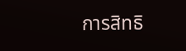การสิทธิ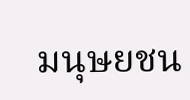มนุษยชน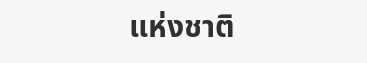แห่งชาติ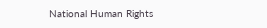National Human Rights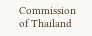Commission of Thailand